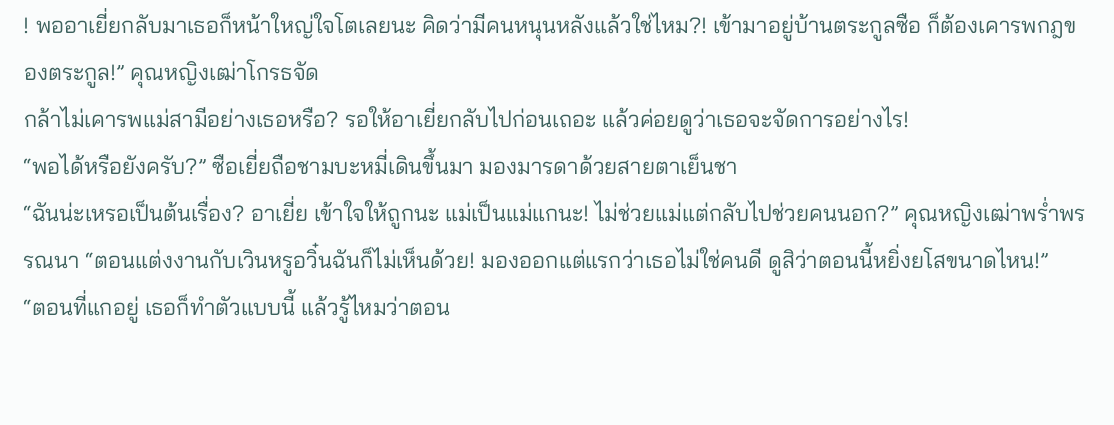! พออาเยี่ยกลับมาเธอก็หน้าใหญ่ใจโตเลยนะ คิดว่ามีคนหนุนหลังแล้วใช่ไหม?! เข้ามาอยู่บ้านตระกูลซือ ก็ต้องเคารพกฎของตระกูล!” คุณหญิงเฒ่าโกรธจัด
กล้าไม่เคารพแม่สามีอย่างเธอหรือ? รอให้อาเยี่ยกลับไปก่อนเถอะ แล้วค่อยดูว่าเธอจะจัดการอย่างไร!
“พอได้หรือยังครับ?” ซือเยี่ยถือชามบะหมี่เดินขึ้นมา มองมารดาด้วยสายตาเย็นชา
“ฉันน่ะเหรอเป็นต้นเรื่อง? อาเยี่ย เข้าใจให้ถูกนะ แม่เป็นแม่แกนะ! ไม่ช่วยแม่แต่กลับไปช่วยคนนอก?” คุณหญิงเฒ่าพร่ำพรรณนา “ตอนแต่งงานกับเวินหรูอวิ๋นฉันก็ไม่เห็นด้วย! มองออกแต่แรกว่าเธอไม่ใช่คนดี ดูสิว่าตอนนี้หยิ่งยโสขนาดไหน!”
“ตอนที่แกอยู่ เธอก็ทำตัวแบบนี้ แล้วรู้ไหมว่าตอน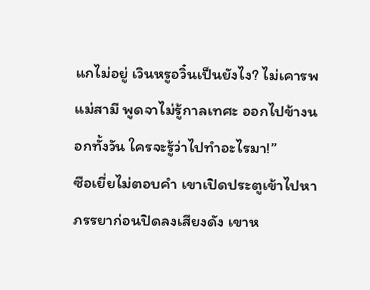แกไม่อยู่ เวินหรูอวิ๋นเป็นยังไง? ไม่เคารพแม่สามี พูดจาไม่รู้กาลเทศะ ออกไปข้างนอกทั้งวัน ใครจะรู้ว่าไปทำอะไรมา!”
ซือเยี่ยไม่ตอบคำ เขาเปิดประตูเข้าไปหาภรรยาก่อนปิดลงเสียงดัง เขาห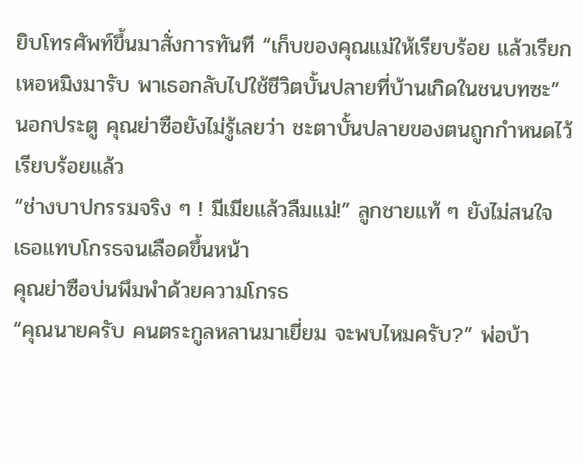ยิบโทรศัพท์ขึ้นมาสั่งการทันที “เก็บของคุณแม่ให้เรียบร้อย แล้วเรียกเหอหมิงมารับ พาเธอกลับไปใช้ชีวิตบั้นปลายที่บ้านเกิดในชนบทซะ”
นอกประตู คุณย่าซือยังไม่รู้เลยว่า ชะตาบั้นปลายของตนถูกกำหนดไว้เรียบร้อยแล้ว
“ช่างบาปกรรมจริง ๆ ! มีเมียแล้วลืมแม่!” ลูกชายแท้ ๆ ยังไม่สนใจ เธอแทบโกรธจนเลือดขึ้นหน้า
คุณย่าซือบ่นพึมพำด้วยความโกรธ
“คุณนายครับ คนตระกูลหลานมาเยี่ยม จะพบไหมครับ?” พ่อบ้า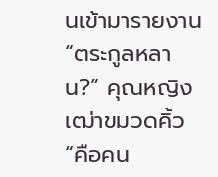นเข้ามารายงาน
“ตระกูลหลาน?” คุณหญิงเฒ่าขมวดคิ้ว
“คือคน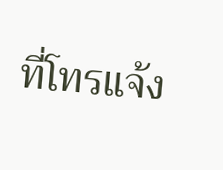ที่โทรแจ้ง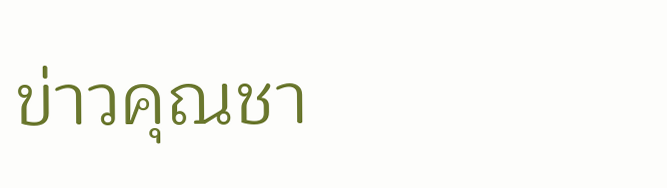ข่าวคุณชา